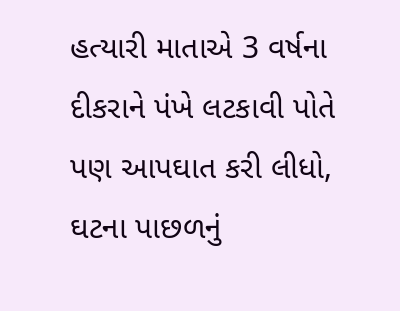હત્યારી માતાએ 3 વર્ષના દીકરાને પંખે લટકાવી પોતે પણ આપઘાત કરી લીધો, ઘટના પાછળનું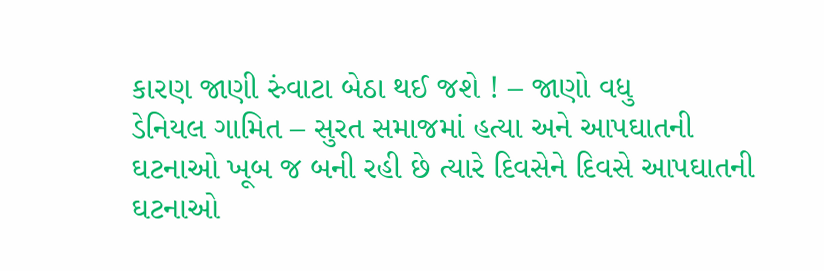કારણ જાણી રુંવાટા બેઠા થઈ જશે ! – જાણો વધુ
ડેનિયલ ગામિત – સુરત સમાજમાં હત્યા અને આપઘાતની ઘટનાઓ ખૂબ જ બની રહી છે ત્યારે દિવસેને દિવસે આપઘાતની ઘટનાઓ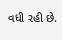વધી રહી છે.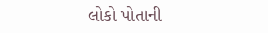લોકો પોતાની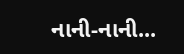નાની-નાની...